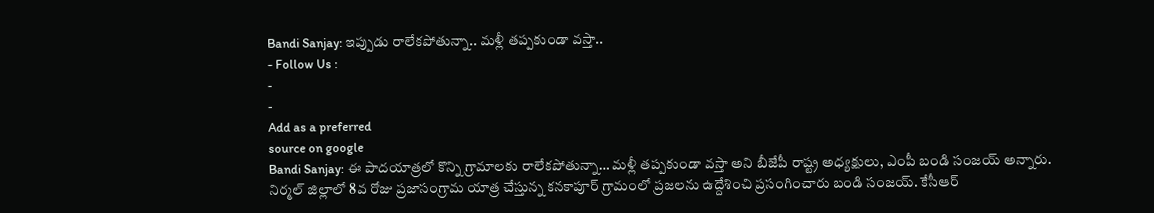Bandi Sanjay: ఇప్పుడు రాలేకపోతున్నా.. మళ్లీ తప్పకుండా వస్తా..
- Follow Us :
-
-
Add as a preferred
source on google
Bandi Sanjay: ఈ పాదయాత్రలో కొన్ని గ్రామాలకు రాలేకపోతున్నా… మళ్లీ తప్పకుండా వస్తా అని బీజేపీ రాష్ట్ర అధ్యక్షులు, ఎంపీ బండి సంజయ్ అన్నారు. నిర్మల్ జిల్లాలో 8వ రోజు ప్రజాసంగ్రామ యాత్ర చేస్తున్న కనకాపూర్ గ్రామంలో ప్రజలను ఉద్దేశించి ప్రసంగించారు బండి సంజయ్. కేసీఆర్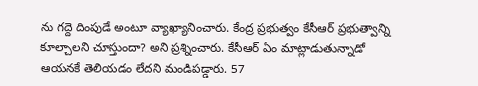ను గద్దె దింపుడే అంటూ వ్యాఖ్యానించారు. కేంద్ర ప్రభుత్వం కేసీఆర్ ప్రభుత్వాన్ని కూల్చాలని చూస్తుందా? అని ప్రశ్నించారు. కేసీఆర్ ఏం మాట్లాడుతున్నాడో ఆయనకే తెలియడం లేదని మండిపడ్డారు. 57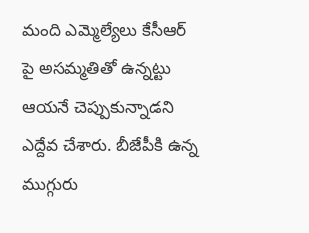మంది ఎమ్మెల్యేలు కేసీఆర్ పై అసమ్మతితో ఉన్నట్టు ఆయనే చెప్పుకున్నాడని ఎద్దేవ చేశారు. బీజేపీకి ఉన్న ముగ్గురు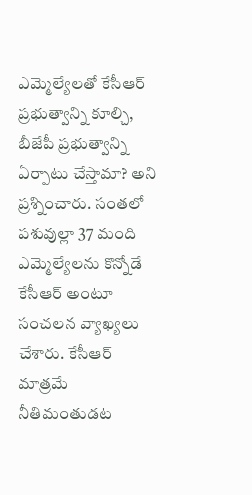ఎమ్మెల్యేలతో కేసీఆర్ ప్రభుత్వాన్ని కూల్చి, బీజేపీ ప్రభుత్వాన్ని ఏర్పాటు చేస్తామా? అని ప్రశ్నించారు. సంతలో పశువుల్లా 37 మంది ఎమ్మెల్యేలను కొన్నోడే కేసీఆర్ అంటూ సంచలన వ్యాఖ్యలు చేశారు. కేసీఆర్ మాత్రమే నీతిమంతుడట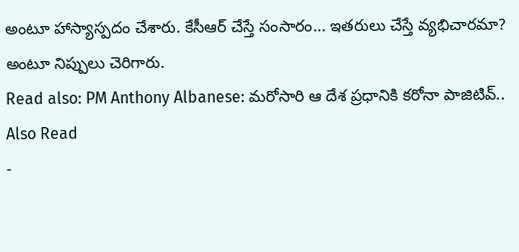అంటూ హాస్యాస్పదం చేశారు. కేసీఆర్ చేస్తే సంసారం… ఇతరులు చేస్తే వ్యభిచారమా? అంటూ నిప్పులు చెరిగారు.
Read also: PM Anthony Albanese: మరోసారి ఆ దేశ ప్రధానికి కరోనా పాజిటివ్..
Also Read
-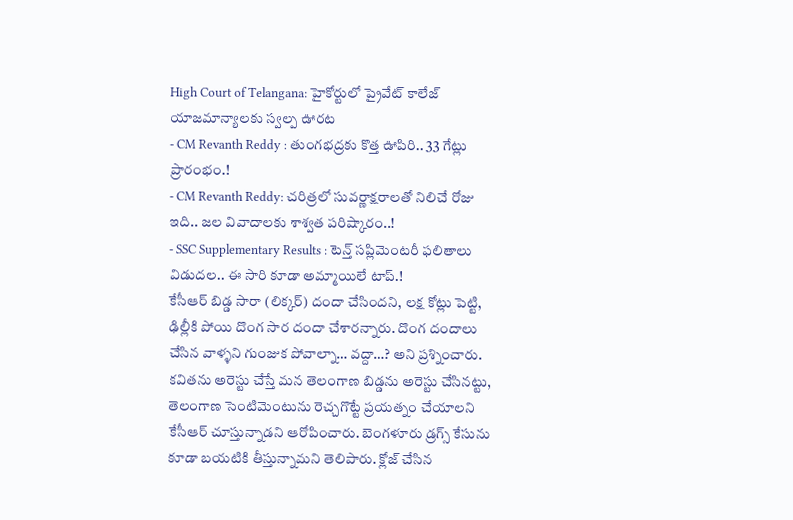High Court of Telangana: హైకోర్టులో ప్రైవేట్ కాలేజ్ యాజమాన్యాలకు స్వల్ప ఊరట
- CM Revanth Reddy : తుంగభద్రకు కొత్త ఊపిరి.. 33 గేట్లు ప్రారంభం.!
- CM Revanth Reddy: చరిత్రలో సువర్ణాక్షరాలతో నిలిచే రోజు ఇది.. జల వివాదాలకు శాశ్వత పరిష్కారం..!
- SSC Supplementary Results : టెన్త్ సప్లిమెంటరీ ఫలితాలు విడుదల.. ఈ సారి కూడా అమ్మాయిలే టాప్.!
కేసీఆర్ బిడ్డ సారా (లిక్కర్) దందా చేసిందని, లక్ష కోట్లు పెట్టి, ఢిల్లీకి పోయి దొంగ సార దందా చేశారన్నారు. దొంగ దందాలు చేసిన వాళ్ళని గుంజుక పోవాల్నా… వద్దా…? అని ప్రశ్నించారు. కవితను అరెస్టు చేస్తే మన తెలంగాణ బిడ్డను అరెస్టు చేసినట్టు, తెలంగాణ సెంటిమెంటును రెచ్చగొట్టే ప్రయత్నం చేయాలని కేసీఆర్ చూస్తున్నాడని ఆరోపించారు. బెంగళూరు డ్రగ్స్ కేసును కూడా బయటికి తీస్తున్నామని తెలిపారు. క్లోజ్ చేసిన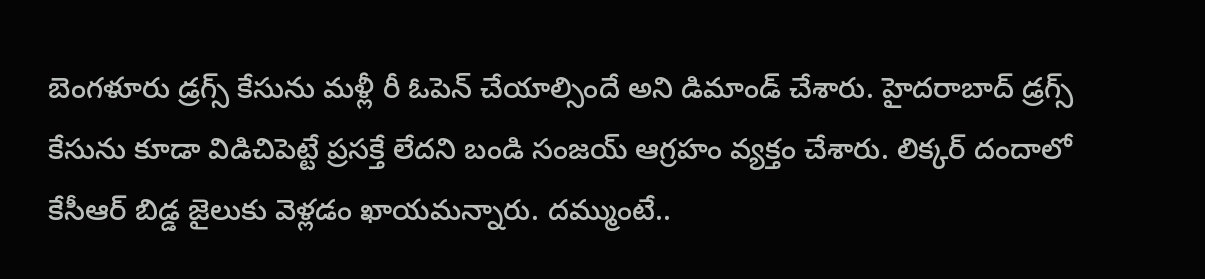బెంగళూరు డ్రగ్స్ కేసును మళ్లీ రీ ఓపెన్ చేయాల్సిందే అని డిమాండ్ చేశారు. హైదరాబాద్ డ్రగ్స్ కేసును కూడా విడిచిపెట్టే ప్రసక్తే లేదని బండి సంజయ్ ఆగ్రహం వ్యక్తం చేశారు. లిక్కర్ దందాలో కేసీఆర్ బిడ్డ జైలుకు వెళ్లడం ఖాయమన్నారు. దమ్ముంటే..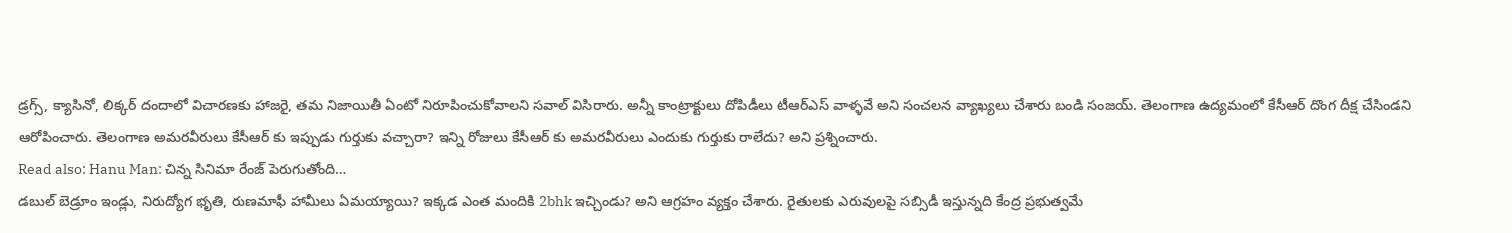డ్రగ్స్, క్యాసినో, లిక్కర్ దందాలో విచారణకు హాజరై, తమ నిజాయితీ ఏంటో నిరూపించుకోవాలని సవాల్ విసిరారు. అన్నీ కాంట్రాక్టులు దోపిడీలు టీఆర్ఎస్ వాళ్ళవే అని సంచలన వ్యాఖ్యలు చేశారు బండి సంజయ్. తెలంగాణ ఉద్యమంలో కేసీఆర్ దొంగ దీక్ష చేసిండని ఆరోపించారు. తెలంగాణ అమరవీరులు కేసీఆర్ కు ఇప్పుడు గుర్తుకు వచ్చారా? ఇన్ని రోజులు కేసీఆర్ కు అమరవీరులు ఎందుకు గుర్తుకు రాలేదు? అని ప్రశ్నించారు.
Read also: Hanu Man: చిన్న సినిమా రేంజ్ పెరుగుతోంది…
డబుల్ బెడ్రూం ఇండ్లు, నిరుద్యోగ భృతి, రుణమాఫీ హామీలు ఏమయ్యాయి? ఇక్కడ ఎంత మందికి 2bhk ఇచ్చిండు? అని ఆగ్రహం వ్యక్తం చేశారు. రైతులకు ఎరువులపై సబ్సిడీ ఇస్తున్నది కేంద్ర ప్రభుత్వమే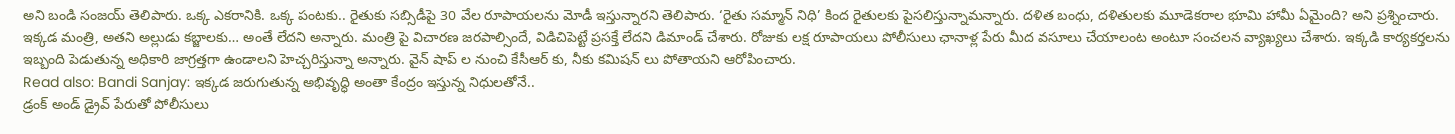అని బండి సంజయ్ తెలిపారు. ఒక్క ఎకరానికి. ఒక్క పంటకు.. రైతుకు సబ్సిడీపై 30 వేల రూపాయలను మోడీ ఇస్తున్నారని తెలిపారు. ‘రైతు సమ్మాన్ నిధి’ కింద రైతులకు పైసలిస్తున్నామన్నారు. దళిత బంధు, దళితులకు మూడెకరాల భూమి హామీ ఏమైంది? అని ప్రశ్నించారు. ఇక్కడ మంత్రి, అతని అల్లుడు కబ్జాలకు… అంతే లేదని అన్నారు. మంత్రి పై విచారణ జరపాల్సిందే, విడిచిపెట్టే ప్రసక్తే లేదని డిమాండ్ చేశారు. రోజుకు లక్ష రూపాయలు పోలీసులు ఛానాళ్ల పేరు మీద వసూలు చేయాలంట అంటూ సంచలన వ్యాఖ్యలు చేశారు. ఇక్కడి కార్యకర్తలను ఇబ్బంది పెడుతున్న అధికారి జాగ్రత్తగా ఉండాలని హెచ్చరిస్తున్నా అన్నారు. వైన్ షాప్ ల నుంచి కేసీఆర్ కు, నీకు కమిషన్ లు పోతాయని ఆరోపించారు.
Read also: Bandi Sanjay: ఇక్కడ జరుగుతున్న అభివృద్ధి అంతా కేంద్రం ఇస్తున్న నిధులతోనే..
డ్రంక్ అండ్ డ్రైవ్ పేరుతో పోలీసులు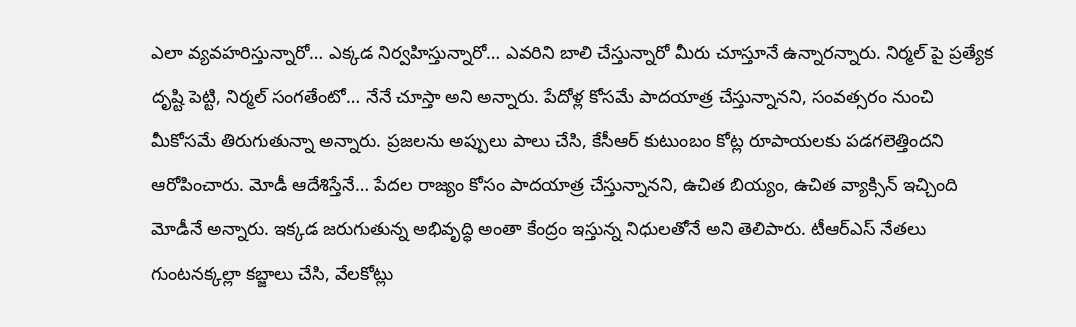ఎలా వ్యవహరిస్తున్నారో… ఎక్కడ నిర్వహిస్తున్నారో… ఎవరిని బాలి చేస్తున్నారో మీరు చూస్తూనే ఉన్నారన్నారు. నిర్మల్ పై ప్రత్యేక దృష్టి పెట్టి, నిర్మల్ సంగతేంటో… నేనే చూస్తా అని అన్నారు. పేదోళ్ల కోసమే పాదయాత్ర చేస్తున్నానని, సంవత్సరం నుంచి మీకోసమే తిరుగుతున్నా అన్నారు. ప్రజలను అప్పులు పాలు చేసి, కేసీఆర్ కుటుంబం కోట్ల రూపాయలకు పడగలెత్తిందని ఆరోపించారు. మోడీ ఆదేశిస్తేనే… పేదల రాజ్యం కోసం పాదయాత్ర చేస్తున్నానని, ఉచిత బియ్యం, ఉచిత వ్యాక్సిన్ ఇచ్చింది మోడీనే అన్నారు. ఇక్కడ జరుగుతున్న అభివృద్ధి అంతా కేంద్రం ఇస్తున్న నిధులతోనే అని తెలిపారు. టీఆర్ఎస్ నేతలు గుంటనక్కల్లా కబ్జాలు చేసి, వేలకోట్లు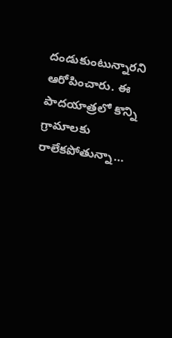దండుకుంటున్నారని ఆరోపించారు. ఈ పాదయాత్రలో కొన్ని గ్రామాలకు రాలేకపోతున్నా…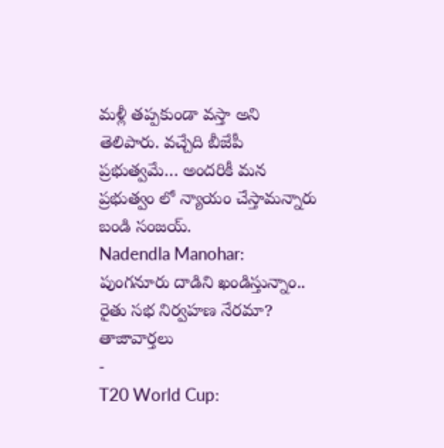మళ్లీ తప్పకుండా వస్తా అని తెలిపారు. వచ్చేది బీజేపీ ప్రభుత్వమే… అందరికీ మన ప్రభుత్వం లో న్యాయం చేస్తామన్నారు బండి సంజయ్.
Nadendla Manohar: పుంగనూరు దాడిని ఖండిస్తున్నాం.. రైతు సభ నిర్వహణ నేరమా?
తాజావార్తలు
-
T20 World Cup: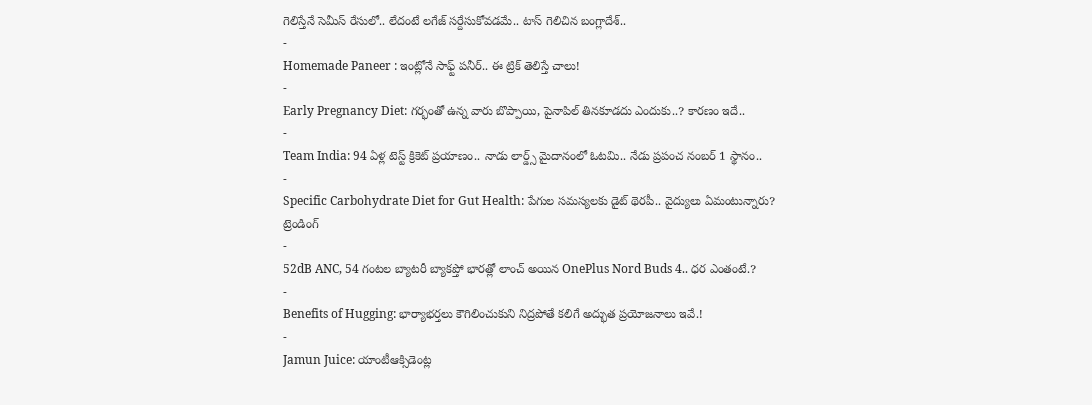గెలిస్తేనే సెమీస్ రేసులో.. లేదంటే లగేజ్ సర్దేసుకోవడమే.. టాస్ గెలిచిన బంగ్లాదేశ్..
-
Homemade Paneer : ఇంట్లోనే సాఫ్ట్ పనీర్.. ఈ ట్రిక్ తెలిస్తే చాలు!
-
Early Pregnancy Diet: గర్భంతో ఉన్న వారు బొప్పాయి, పైనాపిల్ తినకూడదు ఎందుకు..? కారణం ఇదే..
-
Team India: 94 ఏళ్ల టెస్ట్ క్రికెట్ ప్రయాణం.. నాడు లార్డ్స్ మైదానంలో ఓటమి.. నేడు ప్రపంచ నంబర్ 1 స్థానం..
-
Specific Carbohydrate Diet for Gut Health: పేగుల సమస్యలకు డైట్ థెరపీ.. వైద్యులు ఏమంటున్నారు?
ట్రెండింగ్
-
52dB ANC, 54 గంటల బ్యాటరీ బ్యాకప్తో భారత్లో లాంచ్ అయిన OnePlus Nord Buds 4.. ధర ఎంతంటే.?
-
Benefits of Hugging: భార్యాభర్తలు కౌగిలించుకుని నిద్రపోతే కలిగే అద్భుత ప్రయోజనాలు ఇవే.!
-
Jamun Juice: యాంటీఆక్సిడెంట్ల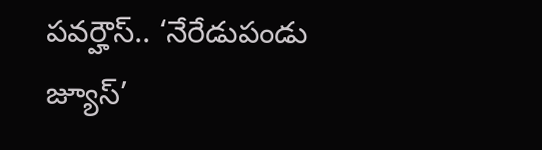పవర్హౌస్.. ‘నేరేడుపండు జ్యూస్’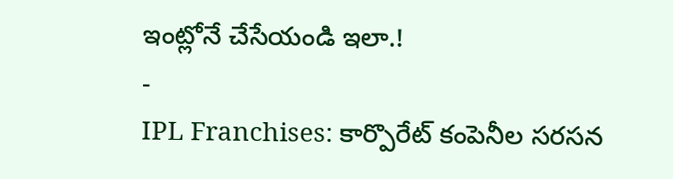ఇంట్లోనే చేసేయండి ఇలా.!
-
IPL Franchises: కార్పొరేట్ కంపెనీల సరసన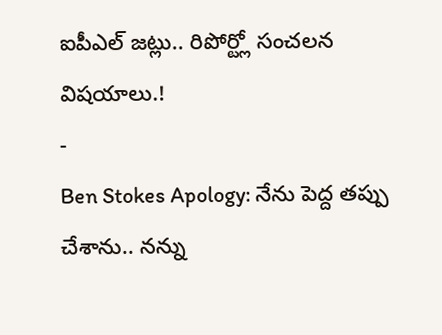ఐపీఎల్ జట్లు.. రిపోర్ట్లో సంచలన విషయాలు.!
-
Ben Stokes Apology: నేను పెద్ద తప్పు చేశాను.. నన్ను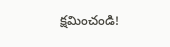క్షమించండి!